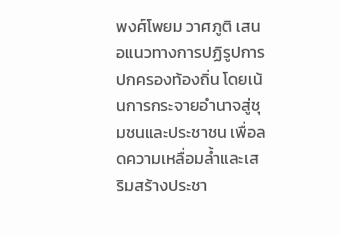พงศ์โพยม วาศภูติ เสนอแนวทางการปฏิรูปการปกครองท้องถิ่น โดยเน้นการกระจายอำนาจสู่ชุมชนและประชาชน เพื่อลดความเหลื่อมล้ำและเสริมสร้างประชา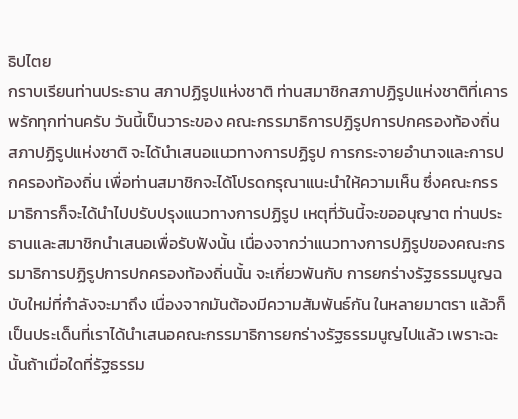ธิปไตย
กราบเรียนท่านประธาน สภาปฏิรูปแห่งชาติ ท่านสมาชิกสภาปฏิรูปแห่งชาติที่เคารพรักทุกท่านครับ วันนี้เป็นวาระของ คณะกรรมาธิการปฏิรูปการปกครองท้องถิ่น สภาปฏิรูปแห่งชาติ จะได้นำเสนอแนวทางการปฏิรูป การกระจายอำนาจและการปกครองท้องถิ่น เพื่อท่านสมาชิกจะได้โปรดกรุณาแนะนำให้ความเห็น ซึ่งคณะกรรมาธิการก็จะได้นำไปปรับปรุงแนวทางการปฏิรูป เหตุที่วันนี้จะขออนุญาต ท่านประธานและสมาชิกนำเสนอเพื่อรับฟังนั้น เนื่องจากว่าแนวทางการปฏิรูปของคณะกรรมาธิการปฏิรูปการปกครองท้องถิ่นนั้น จะเกี่ยวพันกับ การยกร่างรัฐธรรมนูญฉบับใหม่ที่กำลังจะมาถึง เนื่องจากมันต้องมีความสัมพันธ์กัน ในหลายมาตรา แล้วก็เป็นประเด็นที่เราได้นำเสนอคณะกรรมาธิการยกร่างรัฐธรรมนูญไปแล้ว เพราะฉะนั้นถ้าเมื่อใดที่รัฐธรรม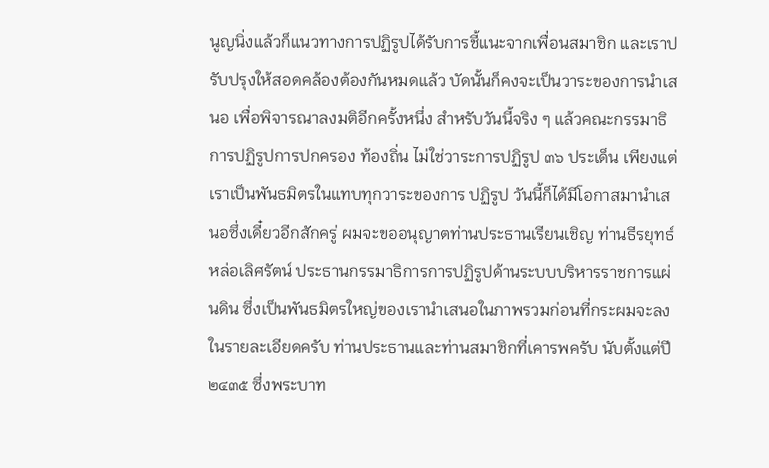นูญนิ่งแล้วก็แนวทางการปฏิรูปได้รับการชี้แนะจากเพื่อนสมาชิก และเราปรับปรุงให้สอดคล้องต้องกันหมดแล้ว บัดนั้นก็คงจะเป็นวาระของการนำเสนอ เพื่อพิจารณาลงมติอีกครั้งหนึ่ง สำหรับวันนี้จริง ๆ แล้วคณะกรรมาธิการปฏิรูปการปกครอง ท้องถิ่น ไม่ใช่วาระการปฏิรูป ๓๖ ประเด็น เพียงแต่เราเป็นพันธมิตรในแทบทุกวาระของการ ปฏิรูป วันนี้ก็ได้มีโอกาสมานำเสนอซึ่งเดี๋ยวอีกสักครู่ ผมจะขออนุญาตท่านประธานเรียนเชิญ ท่านธีรยุทธ์ หล่อเลิศรัตน์ ประธานกรรมาธิการการปฏิรูปด้านระบบบริหารราชการแผ่นดิน ซึ่งเป็นพันธมิตรใหญ่ของเรานำเสนอในภาพรวมก่อนที่กระผมจะลงในรายละเอียดครับ ท่านประธานและท่านสมาชิกที่เคารพครับ นับตั้งแต่ปี ๒๔๓๕ ซึ่งพระบาท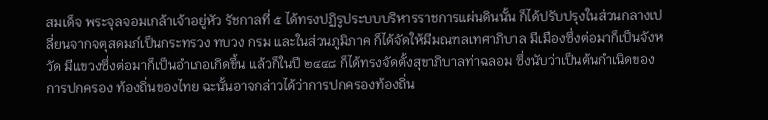สมเด็จ พระจุลจอมเกล้าเจ้าอยู่หัว รัชกาลที่ ๕ ได้ทรงปฏิรูประบบบริหารราชการแผ่นดินนั้น ก็ได้ปรับปรุงในส่วนกลางเปลี่ยนจากจตุสดมภ์เป็นกระทรวง ทบวง กรม และในส่วนภูมิภาค ก็ได้จัดให้มีมณฑลเทศาภิบาล มีเมืองซึ่งต่อมาก็เป็นจังหวัด มีแขวงซึ่งต่อมาก็เป็นอำเภอเกิดขึ้น แล้วก็ในปี ๒๔๔๘ ก็ได้ทรงจัดตั้งสุขาภิบาลท่าฉลอม ซึ่งนับว่าเป็นต้นกำเนิดของการปกครอง ท้องถิ่นของไทย ฉะนั้นอาจกล่าวได้ว่าการปกครองท้องถิ่น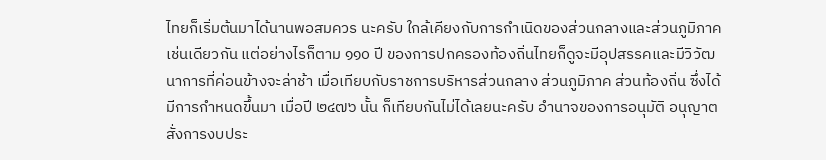ไทยก็เริ่มต้นมาได้นานพอสมควร นะครับ ใกล้เคียงกับการกำเนิดของส่วนกลางและส่วนภูมิภาคเช่นเดียวกัน แต่อย่างไรก็ตาม ๑๑๐ ปี ของการปกครองท้องถิ่นไทยก็ดูจะมีอุปสรรคและมีวิวัฒนาการที่ค่อนข้างจะล่าช้า เมื่อเทียบกับราชการบริหารส่วนกลาง ส่วนภูมิภาค ส่วนท้องถิ่น ซึ่งได้มีการกำหนดขึ้นมา เมื่อปี ๒๔๗๖ นั้น ก็เทียบกันไม่ได้เลยนะครับ อำนาจของการอนุมัติ อนุญาตสั่งการงบประ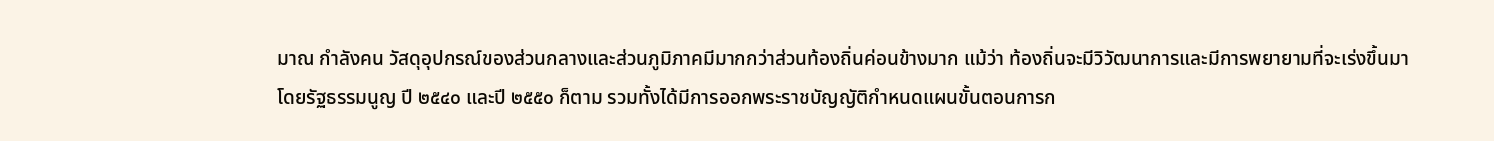มาณ กำลังคน วัสดุอุปกรณ์ของส่วนกลางและส่วนภูมิภาคมีมากกว่าส่วนท้องถิ่นค่อนข้างมาก แม้ว่า ท้องถิ่นจะมีวิวัฒนาการและมีการพยายามที่จะเร่งขึ้นมาโดยรัฐธรรมนูญ ปี ๒๕๔๐ และปี ๒๕๕๐ ก็ตาม รวมทั้งได้มีการออกพระราชบัญญัติกำหนดแผนขั้นตอนการก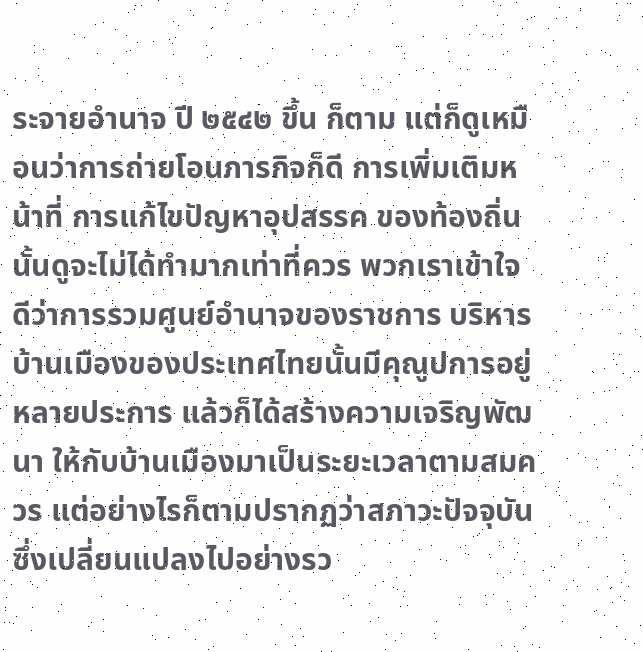ระจายอำนาจ ปี ๒๕๔๒ ขึ้น ก็ตาม แต่ก็ดูเหมือนว่าการถ่ายโอนภารกิจก็ดี การเพิ่มเติมหน้าที่ การแก้ไขปัญหาอุปสรรค ของท้องถิ่นนั้นดูจะไม่ได้ทำมากเท่าที่ควร พวกเราเข้าใจดีว่าการรวมศูนย์อำนาจของราชการ บริหารบ้านเมืองของประเทศไทยนั้นมีคุณูปการอยู่หลายประการ แล้วก็ได้สร้างความเจริญพัฒนา ให้กับบ้านเมืองมาเป็นระยะเวลาตามสมควร แต่อย่างไรก็ตามปรากฏว่าสภาวะปัจจุบัน ซึ่งเปลี่ยนแปลงไปอย่างรว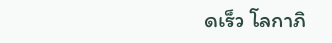ดเร็ว โลกาภิ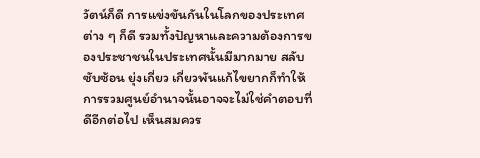วัตน์ก็ดี การแข่งขันกันในโลกของประเทศต่าง ๆ ก็ดี รวมทั้งปัญหาและความต้องการของประชาชนในประเทศนั้นมีมากมาย สลับซับซ้อน ยุ่งเกี่ยว เกี่ยวพันแก้ไขยากก็ทำให้การรวมศูนย์อำนาจนั้นอาจจะไม่ใช่คำตอบที่ดีอีกต่อไป เห็นสมควร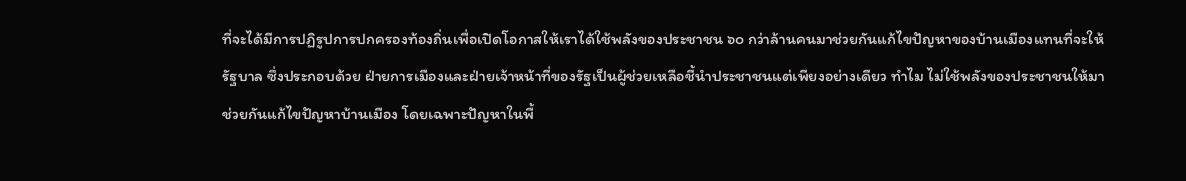ที่จะได้มีการปฏิรูปการปกครองท้องถิ่นเพื่อเปิดโอกาสให้เราได้ใช้พลังของประชาชน ๖๐ กว่าล้านคนมาช่วยกันแก้ไขปัญหาของบ้านเมืองแทนที่จะให้รัฐบาล ซึ่งประกอบด้วย ฝ่ายการเมืองและฝ่ายเจ้าหน้าที่ของรัฐเป็นผู้ช่วยเหลือชี้นำประชาชนแต่เพียงอย่างเดียว ทำไม ไม่ใช้พลังของประชาชนให้มาช่วยกันแก้ไขปัญหาบ้านเมือง โดยเฉพาะปัญหาในพื้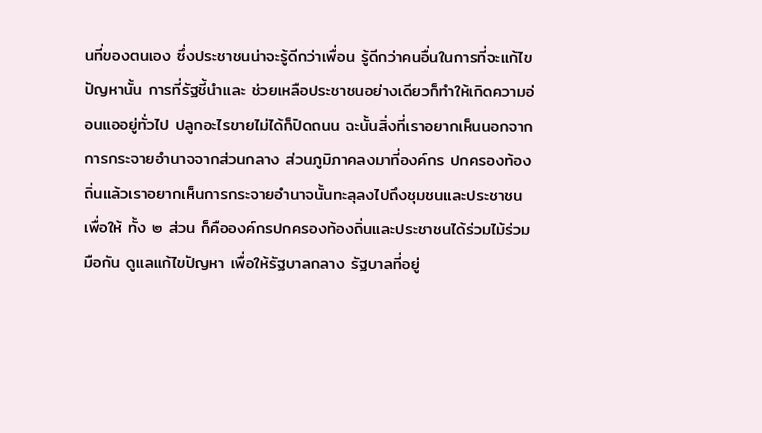นที่ของตนเอง ซึ่งประชาชนน่าจะรู้ดีกว่าเพื่อน รู้ดีกว่าคนอื่นในการที่จะแก้ไขปัญหานั้น การที่รัฐชี้นำและ ช่วยเหลือประชาชนอย่างเดียวก็ทำให้เกิดความอ่อนแออยู่ทั่วไป ปลูกอะไรขายไม่ได้ก็ปิดถนน ฉะนั้นสิ่งที่เราอยากเห็นนอกจากการกระจายอำนาจจากส่วนกลาง ส่วนภูมิภาคลงมาที่องค์กร ปกครองท้องถิ่นแล้วเราอยากเห็นการกระจายอำนาจนั้นทะลุลงไปถึงชุมชนและประชาชนเพื่อให้ ทั้ง ๒ ส่วน ก็คือองค์กรปกครองท้องถิ่นและประชาชนได้ร่วมไม้ร่วมมือกัน ดูแลแก้ไขปัญหา เพื่อให้รัฐบาลกลาง รัฐบาลที่อยู่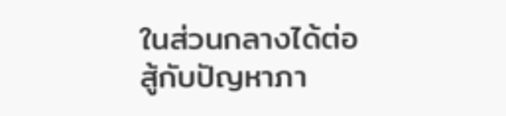ในส่วนกลางได้ต่อสู้กับปัญหาภา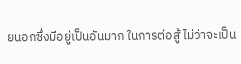ยนอกซึ่งมีอยู่เป็นอันมาก ในการต่อสู้ ไม่ว่าจะเป็น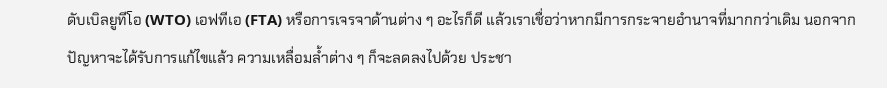ดับเบิลยูทีโอ (WTO) เอฟทีเอ (FTA) หรือการเจรจาด้านต่าง ๆ อะไรก็ดี แล้วเราเชื่อว่าหากมีการกระจายอำนาจที่มากกว่าเดิม นอกจากปัญหาจะได้รับการแก้ไขแล้ว ความเหลื่อมล้ำต่าง ๆ ก็จะลดลงไปด้วย ประชา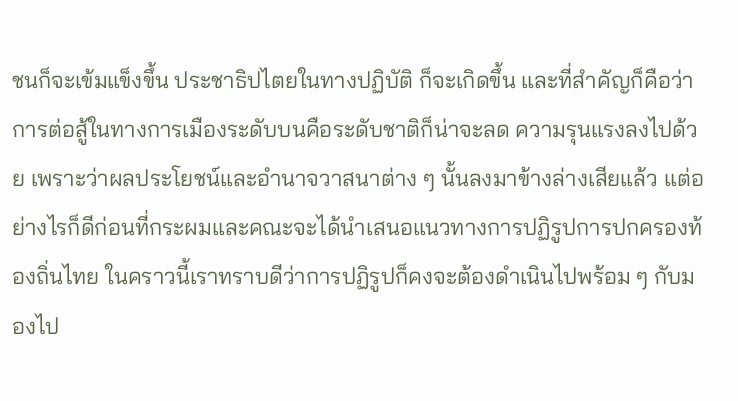ชนก็จะเข้มแข็งขึ้น ประชาธิปไตยในทางปฏิบัติ ก็จะเกิดขึ้น และที่สำคัญก็คือว่าการต่อสู้ในทางการเมืองระดับบนคือระดับชาติก็น่าจะลด ความรุนแรงลงไปด้วย เพราะว่าผลประโยชน์และอำนาจวาสนาต่าง ๆ นั้นลงมาข้างล่างเสียแล้ว แต่อย่างไรก็ดีก่อนที่กระผมและคณะจะได้นำเสนอแนวทางการปฏิรูปการปกครองท้องถิ่นไทย ในคราวนี้เราทราบดีว่าการปฏิรูปก็คงจะต้องดำเนินไปพร้อม ๆ กับมองไป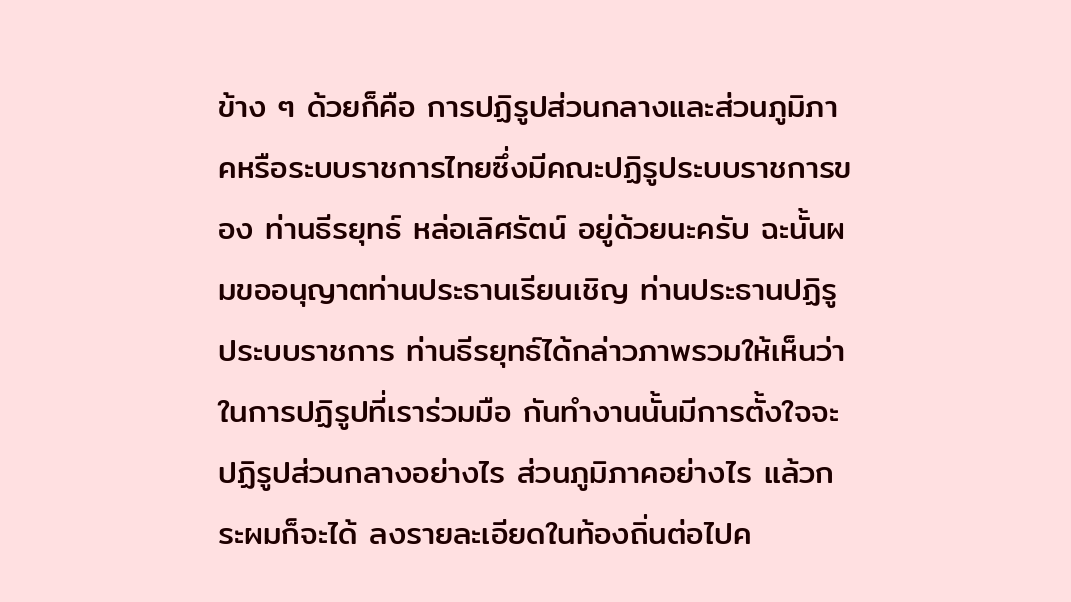ข้าง ๆ ด้วยก็คือ การปฏิรูปส่วนกลางและส่วนภูมิภาคหรือระบบราชการไทยซึ่งมีคณะปฏิรูประบบราชการของ ท่านธีรยุทธ์ หล่อเลิศรัตน์ อยู่ด้วยนะครับ ฉะนั้นผมขออนุญาตท่านประธานเรียนเชิญ ท่านประธานปฏิรูประบบราชการ ท่านธีรยุทธ์ได้กล่าวภาพรวมให้เห็นว่าในการปฏิรูปที่เราร่วมมือ กันทำงานนั้นมีการตั้งใจจะปฏิรูปส่วนกลางอย่างไร ส่วนภูมิภาคอย่างไร แล้วกระผมก็จะได้ ลงรายละเอียดในท้องถิ่นต่อไปค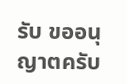รับ ขออนุญาตครับ